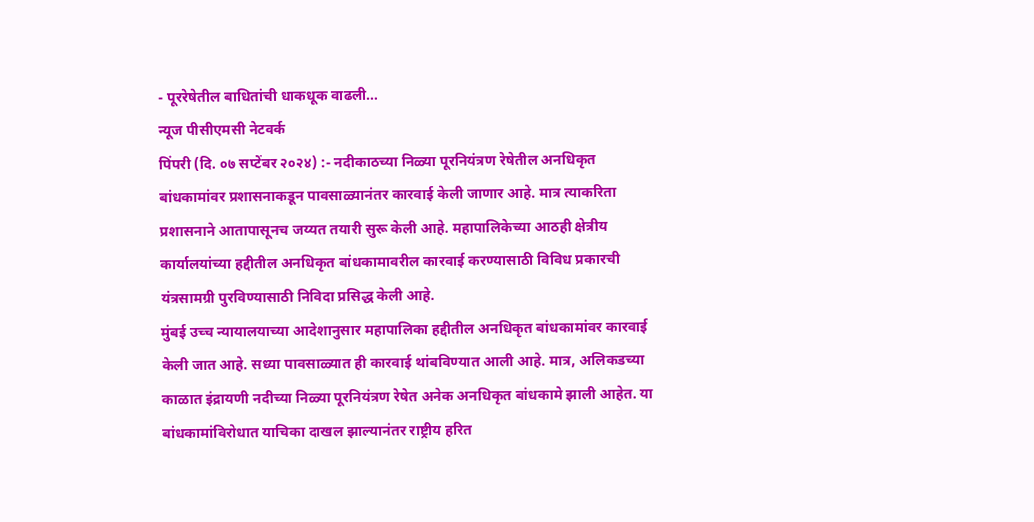- पूररेषेतील बाधितांची धाकधूक वाढली…
न्यूज पीसीएमसी नेटवर्क
पिंपरी (दि. ०७ सप्टेंबर २०२४) :- नदीकाठच्या निळ्या पूरनियंत्रण रेषेतील अनधिकृत बांधकामांवर प्रशासनाकडून पावसाळ्यानंतर कारवाई केली जाणार आहे. मात्र त्याकरिता प्रशासनाने आतापासूनच जय्यत तयारी सुरू केली आहे. महापालिकेच्या आठही क्षेत्रीय कार्यालयांच्या हद्दीतील अनधिकृत बांधकामावरील कारवाई करण्यासाठी विविध प्रकारची यंत्रसामग्री पुरविण्यासाठी निविदा प्रसिद्ध केली आहे.
मुंबई उच्च न्यायालयाच्या आदेशानुसार महापालिका हद्दीतील अनधिकृत बांधकामांवर कारवाई केली जात आहे. सध्या पावसाळ्यात ही कारवाई थांबविण्यात आली आहे. मात्र, अलिकडच्या काळात इंद्रायणी नदीच्या निळ्या पूरनियंत्रण रेषेत अनेक अनधिकृत बांधकामे झाली आहेत. या बांधकामांविरोधात याचिका दाखल झाल्यानंतर राष्ट्रीय हरित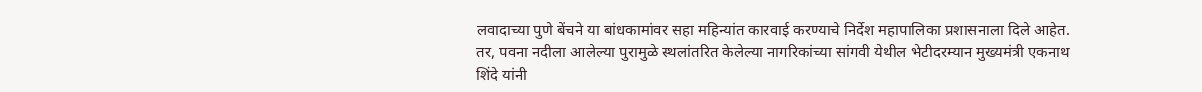लवादाच्या पुणे बेंचने या बांधकामांवर सहा महिन्यांत कारवाई करण्याचे निर्देश महापालिका प्रशासनाला दिले आहेत. तर, पवना नदीला आलेल्या पुरामुळे स्थलांतरित केलेल्या नागरिकांच्या सांगवी येथील भेटीदरम्यान मुख्यमंत्री एकनाथ शिंदे यांनी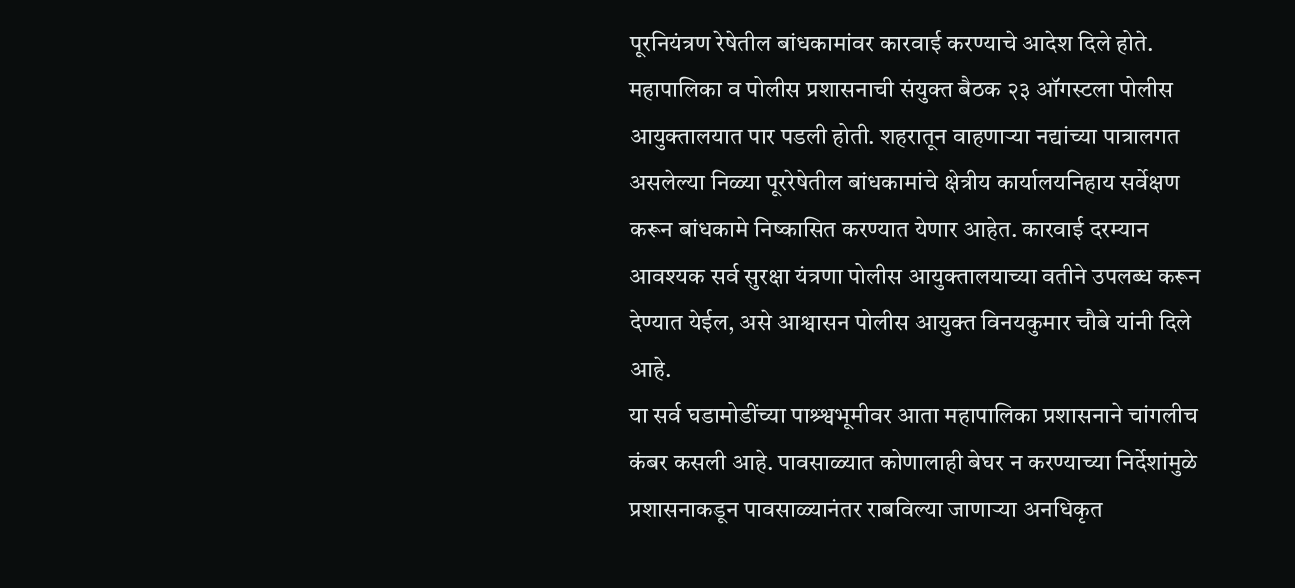पूरनियंत्रण रेषेतील बांधकामांवर कारवाई करण्याचे आदेश दिले होते.
महापालिका व पोलीस प्रशासनाची संयुक्त बैठक २३ ऑगस्टला पोलीस आयुक्तालयात पार पडली होती. शहरातून वाहणाऱ्या नद्यांच्या पात्रालगत असलेल्या निळ्या पूररेषेतील बांधकामांचे क्षेत्रीय कार्यालयनिहाय सर्वेक्षण करून बांधकामे निष्कासित करण्यात येणार आहेत. कारवाई दरम्यान आवश्यक सर्व सुरक्षा यंत्रणा पोलीस आयुक्तालयाच्या वतीने उपलब्ध करून देण्यात येईल, असे आश्वासन पोलीस आयुक्त विनयकुमार चौबे यांनी दिले आहे.
या सर्व घडामोडींच्या पाश्र्श्वभूमीवर आता महापालिका प्रशासनाने चांगलीच कंबर कसली आहे. पावसाळ्यात कोणालाही बेघर न करण्याच्या निर्देशांमुळे प्रशासनाकडून पावसाळ्यानंतर राबविल्या जाणाऱ्या अनधिकृत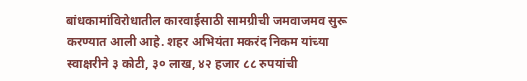बांधकामांविरोधातील कारवाईसाठी सामग्रीची जमवाजमव सुरू करण्यात आली आहे. शहर अभियंता मकरंद निकम यांच्या स्वाक्षरीने ३ कोटी, ३० लाख, ४२ हजार ८८ रुपयांची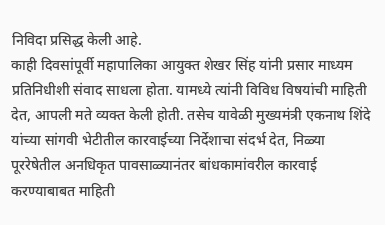निविदा प्रसिद्ध केली आहे.
काही दिवसांपूर्वी महापालिका आयुक्त शेखर सिंह यांनी प्रसार माध्यम प्रतिनिधीशी संवाद साधला होता. यामध्ये त्यांनी विविध विषयांची माहिती देत, आपली मते व्यक्त केली होती. तसेच यावेळी मुख्यमंत्री एकनाथ शिंदे यांच्या सांगवी भेटीतील कारवाईच्या निर्देशाचा संदर्भ देत, निळ्या पूररेषेतील अनधिकृत पावसाळ्यानंतर बांधकामांवरील कारवाई करण्याबाबत माहिती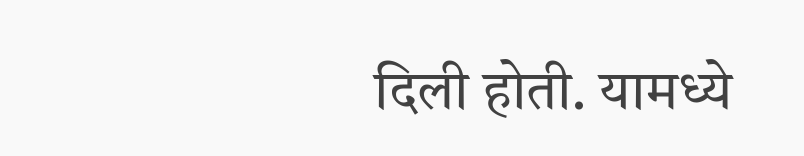दिली होती. यामध्ये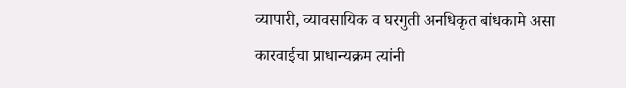व्यापारी, व्यावसायिक व घरगुती अनधिकृत बांधकामे असा कारवाईचा प्राधान्यक्रम त्यांनी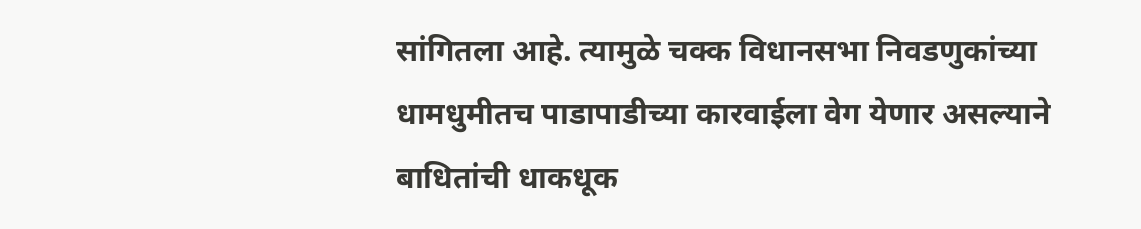सांगितला आहे. त्यामुळे चक्क विधानसभा निवडणुकांच्या धामधुमीतच पाडापाडीच्या कारवाईला वेग येणार असल्याने बाधितांची धाकधूक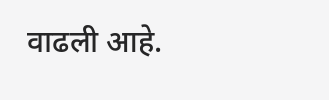वाढली आहे.